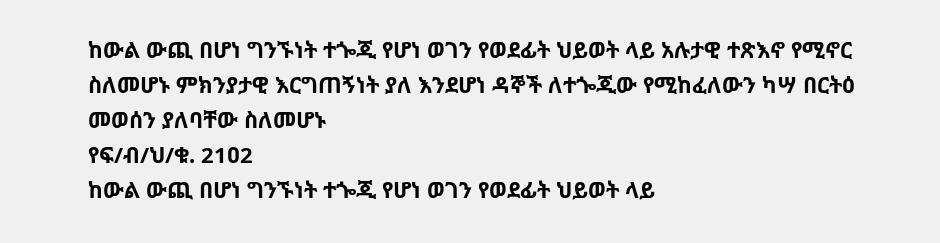ከውል ውጪ በሆነ ግንኙነት ተጐጂ የሆነ ወገን የወደፊት ህይወት ላይ አሉታዊ ተጽእኖ የሚኖር ስለመሆኑ ምክንያታዊ እርግጠኝነት ያለ እንደሆነ ዳኞች ለተጐጂው የሚከፈለውን ካሣ በርትዕ መወሰን ያለባቸው ስለመሆኑ
የፍ/ብ/ህ/ቁ. 21ዐ2
ከውል ውጪ በሆነ ግንኙነት ተጐጂ የሆነ ወገን የወደፊት ህይወት ላይ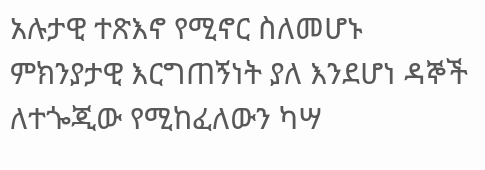አሉታዊ ተጽእኖ የሚኖር ስለመሆኑ ምክንያታዊ እርግጠኝነት ያለ እንደሆነ ዳኞች ለተጐጂው የሚከፈለውን ካሣ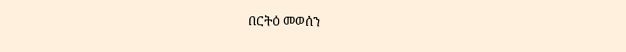በርትዕ መወሰን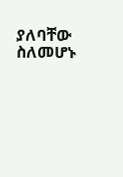ያለባቸው ስለመሆኑ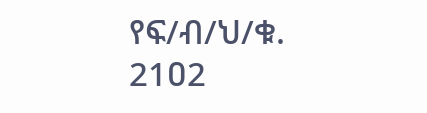የፍ/ብ/ህ/ቁ. 21ዐ2